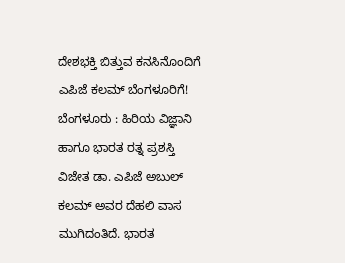ದೇಶಭಕ್ತಿ ಬಿತ್ತುವ ಕನಸಿನೊಂದಿಗೆ ಎಪಿಜೆ ಕಲಮ್ ಬೆಂಗಳೂರಿಗೆ!
ಬೆಂಗಳೂರು : ಹಿರಿಯ ವಿಜ್ಞಾನಿ ಹಾಗೂ ಭಾರತ ರತ್ನ ಪ್ರಶಸ್ತಿ ವಿಜೇತ ಡಾ. ಎಪಿಜೆ ಅಬುಲ್ ಕಲಮ್ ಅವರ ದೆಹಲಿ ವಾಸ ಮುಗಿದಂತಿದೆ. ಭಾರತ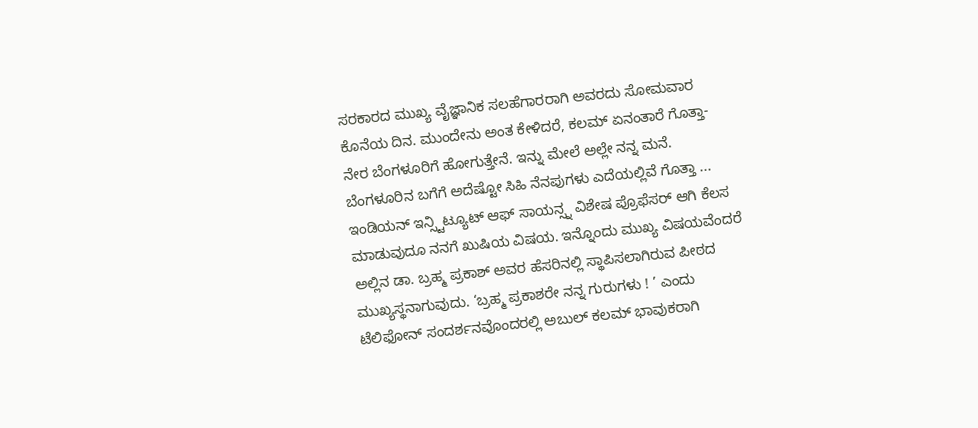ಸರಕಾರದ ಮುಖ್ಯ ವೈಜ್ಞಾನಿಕ ಸಲಹೆಗಾರರಾಗಿ ಅವರದು ಸೋಮವಾರ ಕೊನೆಯ ದಿನ. ಮುಂದೇನು ಅಂತ ಕೇಳಿದರೆ, ಕಲಮ್ ಏನಂತಾರೆ ಗೊತ್ತಾ- ನೇರ ಬೆಂಗಳೂರಿಗೆ ಹೋಗುತ್ತೇನೆ. ಇನ್ನು ಮೇಲೆ ಅಲ್ಲೇ ನನ್ನ ಮನೆ. ಬೆಂಗಳೂರಿನ ಬಗೆಗೆ ಅದೆಷ್ಟೋ ಸಿಹಿ ನೆನಪುಗಳು ಎದೆಯಲ್ಲಿವೆ ಗೊತ್ತಾ ...
ಇಂಡಿಯನ್ ಇನ್ಸ್ಟಿಟ್ಯೂಟ್ ಆಫ್ ಸಾಯನ್ಸ್ನ ವಿಶೇಷ ಪ್ರೊಫೆಸರ್ ಆಗಿ ಕೆಲಸ ಮಾಡುವುದೂ ನನಗೆ ಖುಷಿಯ ವಿಷಯ. ಇನ್ನೊಂದು ಮುಖ್ಯ ವಿಷಯವೆಂದರೆ ಅಲ್ಲಿನ ಡಾ. ಬ್ರಹ್ಮ ಪ್ರಕಾಶ್ ಅವರ ಹೆಸರಿನಲ್ಲಿ ಸ್ಥಾಪಿಸಲಾಗಿರುವ ಪೀಠದ ಮುಖ್ಯಸ್ಥನಾಗುವುದು. ‘ಬ್ರಹ್ಮ ಪ್ರಕಾಶರೇ ನನ್ನ ಗುರುಗಳು ! ’ ಎಂದು ಟೆಲಿಫೋನ್ ಸಂದರ್ಶನವೊಂದರಲ್ಲಿ ಅಬುಲ್ ಕಲಮ್ ಭಾವುಕರಾಗಿ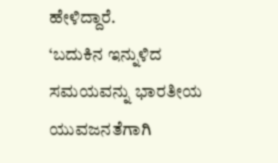ಹೇಳಿದ್ದಾರೆ.
‘ಬದುಕಿನ ಇನ್ನುಳಿದ ಸಮಯವನ್ನು ಭಾರತೀಯ ಯುವಜನತೆಗಾಗಿ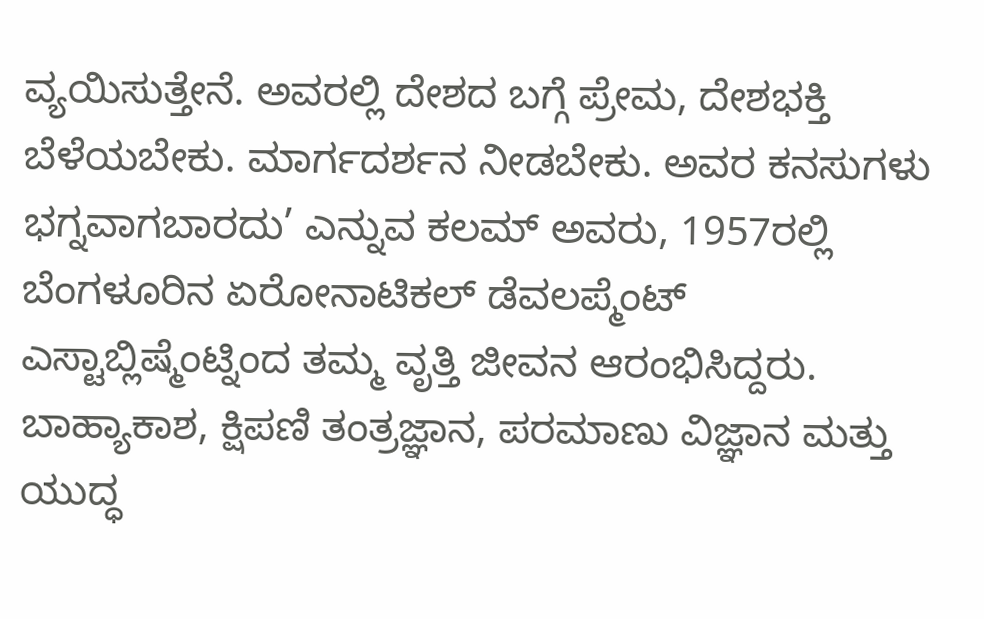ವ್ಯಯಿಸುತ್ತೇನೆ. ಅವರಲ್ಲಿ ದೇಶದ ಬಗ್ಗೆ ಪ್ರೇಮ, ದೇಶಭಕ್ತಿ ಬೆಳೆಯಬೇಕು. ಮಾರ್ಗದರ್ಶನ ನೀಡಬೇಕು. ಅವರ ಕನಸುಗಳು ಭಗ್ನವಾಗಬಾರದು’ ಎನ್ನುವ ಕಲಮ್ ಅವರು, 1957ರಲ್ಲಿ ಬೆಂಗಳೂರಿನ ಏರೋನಾಟಿಕಲ್ ಡೆವಲಪ್ಮೆಂಟ್ ಎಸ್ಟಾಬ್ಲಿಷ್ಮೆಂಟ್ನಿಂದ ತಮ್ಮ ವೃತ್ತಿ ಜೀವನ ಆರಂಭಿಸಿದ್ದರು.
ಬಾಹ್ಯಾಕಾಶ, ಕ್ಷಿಪಣಿ ತಂತ್ರಜ್ಞಾನ, ಪರಮಾಣು ವಿಜ್ಞಾನ ಮತ್ತು ಯುದ್ಧ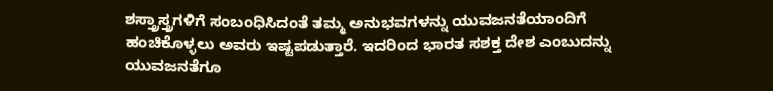ಶಸ್ತ್ರಾಸ್ತ್ರಗಳಿಗೆ ಸಂಬಂಧಿಸಿದಂತೆ ತಮ್ಮ ಅನುಭವಗಳನ್ನು ಯುವಜನತೆಯಾಂದಿಗೆ ಹಂಚಿಕೊಳ್ಳಲು ಅವರು ಇಷ್ಟಪಡುತ್ತಾರೆ. ಇದರಿಂದ ಭಾರತ ಸಶಕ್ತ ದೇಶ ಎಂಬುದನ್ನು ಯುವಜನತೆಗೂ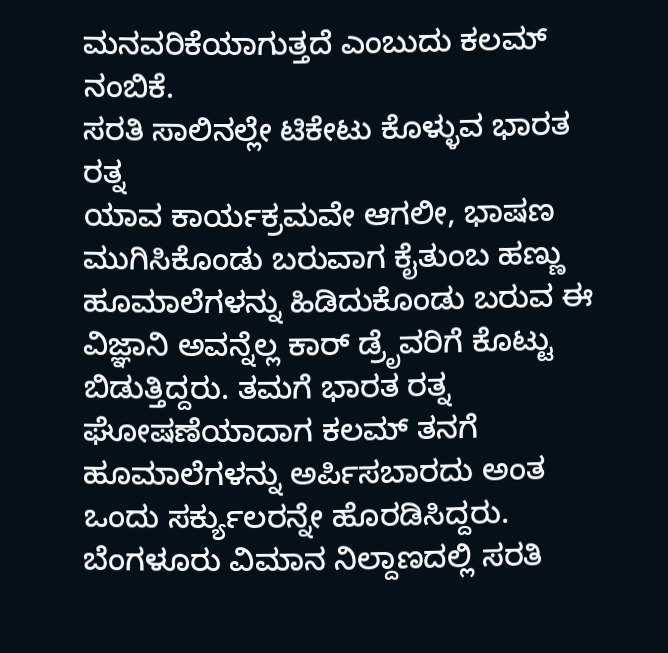ಮನವರಿಕೆಯಾಗುತ್ತದೆ ಎಂಬುದು ಕಲಮ್ ನಂಬಿಕೆ.
ಸರತಿ ಸಾಲಿನಲ್ಲೇ ಟಿಕೇಟು ಕೊಳ್ಳುವ ಭಾರತ ರತ್ನ
ಯಾವ ಕಾರ್ಯಕ್ರಮವೇ ಆಗಲೀ, ಭಾಷಣ ಮುಗಿಸಿಕೊಂಡು ಬರುವಾಗ ಕೈತುಂಬ ಹಣ್ಣು ಹೂಮಾಲೆಗಳನ್ನು ಹಿಡಿದುಕೊಂಡು ಬರುವ ಈ ವಿಜ್ಞಾನಿ ಅವನ್ನೆಲ್ಲ ಕಾರ್ ಡ್ರೆೃವರಿಗೆ ಕೊಟ್ಟು ಬಿಡುತ್ತಿದ್ದರು. ತಮಗೆ ಭಾರತ ರತ್ನ ಘೋಷಣೆಯಾದಾಗ ಕಲಮ್ ತನಗೆ ಹೂಮಾಲೆಗಳನ್ನು ಅರ್ಪಿಸಬಾರದು ಅಂತ ಒಂದು ಸರ್ಕ್ಯುಲರನ್ನೇ ಹೊರಡಿಸಿದ್ದರು. ಬೆಂಗಳೂರು ವಿಮಾನ ನಿಲ್ದಾಣದಲ್ಲಿ ಸರತಿ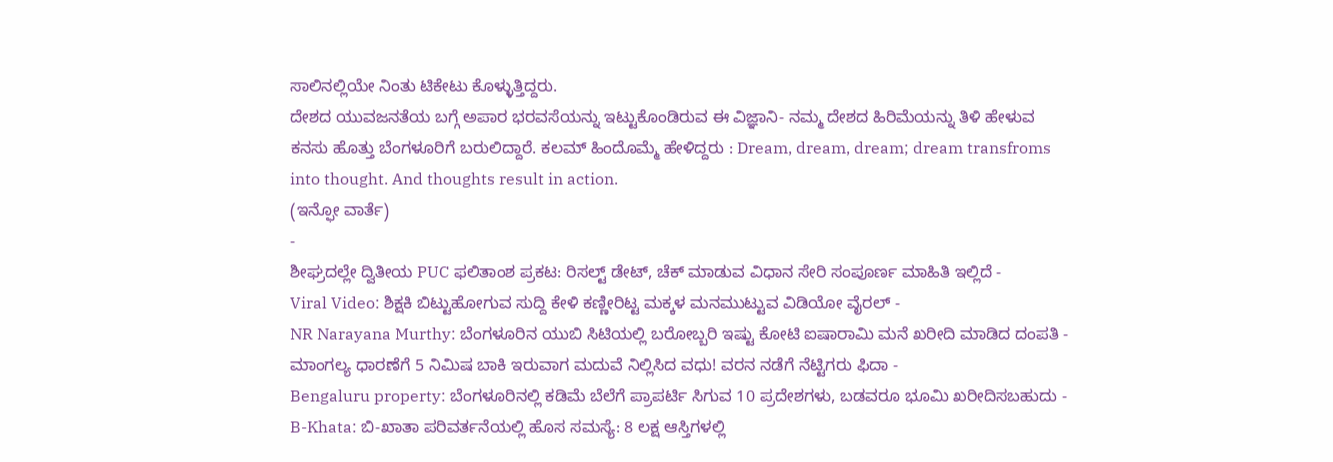ಸಾಲಿನಲ್ಲಿಯೇ ನಿಂತು ಟಿಕೇಟು ಕೊಳ್ಳುತ್ತಿದ್ದರು.
ದೇಶದ ಯುವಜನತೆಯ ಬಗ್ಗೆ ಅಪಾರ ಭರವಸೆಯನ್ನು ಇಟ್ಟುಕೊಂಡಿರುವ ಈ ವಿಜ್ಞಾನಿ- ನಮ್ಮ ದೇಶದ ಹಿರಿಮೆಯನ್ನು ತಿಳಿ ಹೇಳುವ ಕನಸು ಹೊತ್ತು ಬೆಂಗಳೂರಿಗೆ ಬರುಲಿದ್ದಾರೆ. ಕಲಮ್ ಹಿಂದೊಮ್ಮೆ ಹೇಳಿದ್ದರು : Dream, dream, dream; dream transfroms into thought. And thoughts result in action.
(ಇನ್ಫೋ ವಾರ್ತೆ)
-
ಶೀಘ್ರದಲ್ಲೇ ದ್ವಿತೀಯ PUC ಫಲಿತಾಂಶ ಪ್ರಕಟ: ರಿಸಲ್ಟ್ ಡೇಟ್, ಚೆಕ್ ಮಾಡುವ ವಿಧಾನ ಸೇರಿ ಸಂಪೂರ್ಣ ಮಾಹಿತಿ ಇಲ್ಲಿದೆ -
Viral Video: ಶಿಕ್ಷಕಿ ಬಿಟ್ಟುಹೋಗುವ ಸುದ್ದಿ ಕೇಳಿ ಕಣ್ಣೀರಿಟ್ಟ ಮಕ್ಕಳ ಮನಮುಟ್ಟುವ ವಿಡಿಯೋ ವೈರಲ್ -
NR Narayana Murthy: ಬೆಂಗಳೂರಿನ ಯುಬಿ ಸಿಟಿಯಲ್ಲಿ ಬರೋಬ್ಬರಿ ಇಷ್ಟು ಕೋಟಿ ಐಷಾರಾಮಿ ಮನೆ ಖರೀದಿ ಮಾಡಿದ ದಂಪತಿ -
ಮಾಂಗಲ್ಯ ಧಾರಣೆಗೆ 5 ನಿಮಿಷ ಬಾಕಿ ಇರುವಾಗ ಮದುವೆ ನಿಲ್ಲಿಸಿದ ವಧು! ವರನ ನಡೆಗೆ ನೆಟ್ಟಿಗರು ಫಿದಾ -
Bengaluru property: ಬೆಂಗಳೂರಿನಲ್ಲಿ ಕಡಿಮೆ ಬೆಲೆಗೆ ಪ್ರಾಪರ್ಟಿ ಸಿಗುವ 10 ಪ್ರದೇಶಗಳು, ಬಡವರೂ ಭೂಮಿ ಖರೀದಿಸಬಹುದು -
B-Khata: ಬಿ-ಖಾತಾ ಪರಿವರ್ತನೆಯಲ್ಲಿ ಹೊಸ ಸಮಸ್ಯೆ: 8 ಲಕ್ಷ ಆಸ್ತಿಗಳಲ್ಲಿ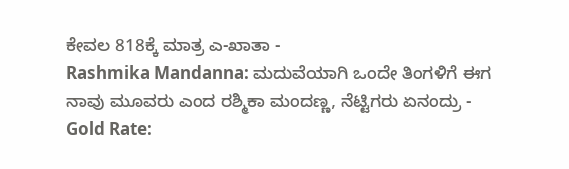ಕೇವಲ 818ಕ್ಕೆ ಮಾತ್ರ ಎ-ಖಾತಾ -
Rashmika Mandanna: ಮದುವೆಯಾಗಿ ಒಂದೇ ತಿಂಗಳಿಗೆ ಈಗ ನಾವು ಮೂವರು ಎಂದ ರಶ್ಮಿಕಾ ಮಂದಣ್ಣ, ನೆಟ್ಟಿಗರು ಏನಂದ್ರು -
Gold Rate: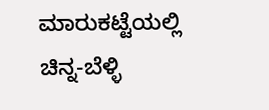ಮಾರುಕಟ್ಟೆಯಲ್ಲಿ ಚಿನ್ನ-ಬೆಳ್ಳಿ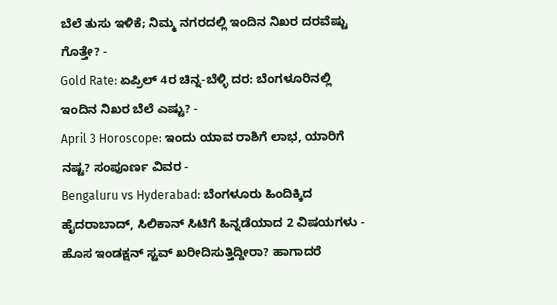ಬೆಲೆ ತುಸು ಇಳಿಕೆ; ನಿಮ್ಮ ನಗರದಲ್ಲಿ ಇಂದಿನ ನಿಖರ ದರವೆಷ್ಟು ಗೊತ್ತೇ? -
Gold Rate: ಏಪ್ರಿಲ್ 4ರ ಚಿನ್ನ-ಬೆಳ್ಳಿ ದರ: ಬೆಂಗಳೂರಿನಲ್ಲಿ ಇಂದಿನ ನಿಖರ ಬೆಲೆ ಎಷ್ಟು? -
April 3 Horoscope: ಇಂದು ಯಾವ ರಾಶಿಗೆ ಲಾಭ, ಯಾರಿಗೆ ನಷ್ಟ? ಸಂಪೂರ್ಣ ವಿವರ -
Bengaluru vs Hyderabad: ಬೆಂಗಳೂರು ಹಿಂದಿಕ್ಕಿದ ಹೈದರಾಬಾದ್, ಸಿಲಿಕಾನ್ ಸಿಟಿಗೆ ಹಿನ್ನಡೆಯಾದ 2 ವಿಷಯಗಳು -
ಹೊಸ ಇಂಡಕ್ಷನ್ ಸ್ಟವ್ ಖರೀದಿಸುತ್ತಿದ್ದೀರಾ? ಹಾಗಾದರೆ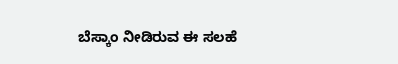ಬೆಸ್ಕಾಂ ನೀಡಿರುವ ಈ ಸಲಹೆ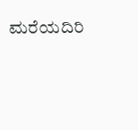ಮರೆಯದಿರಿ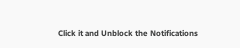Click it and Unblock the Notifications